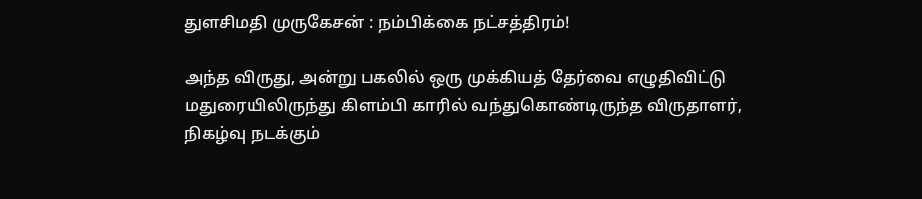துளசிமதி முருகேசன் : நம்பிக்கை நட்சத்திரம்!

அந்த விருது, அன்று பகலில் ஒரு முக்கியத் தேர்வை எழுதிவிட்டு மதுரையிலிருந்து கிளம்பி காரில் வந்துகொண்டிருந்த விருதாளர், நிகழ்வு நடக்கும்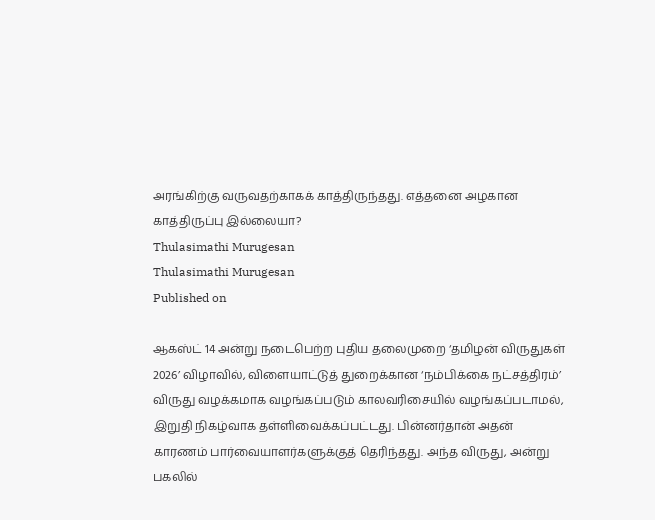அரங்கிற்கு வருவதற்காகக் காத்திருந்தது. எத்தனை அழகான காத்திருப்பு இல்லையா?
Thulasimathi Murugesan
Thulasimathi Murugesan
Published on

ஆகஸ்ட் 14 அன்று நடைபெற்ற புதிய தலைமுறை ‘தமிழன் விருதுகள் 2026’ விழாவில், விளையாட்டுத் துறைக்கான ‘நம்பிக்கை நட்சத்திரம்’ விருது வழக்கமாக வழங்கப்படும் காலவரிசையில் வழங்கப்படாமல், இறுதி நிகழ்வாக தள்ளிவைக்கப்பட்டது. பின்னர்தான் அதன் காரணம் பார்வையாளர்களுக்குத் தெரிந்தது. அந்த விருது, அன்று பகலில்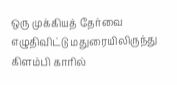ஒரு முக்கியத் தேர்வை எழுதிவிட்டு மதுரையிலிருந்து கிளம்பி காரில்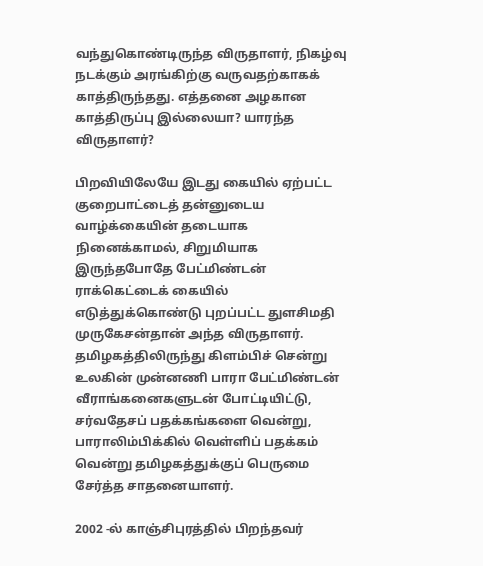வந்துகொண்டிருந்த விருதாளர், நிகழ்வு நடக்கும் அரங்கிற்கு வருவதற்காகக் காத்திருந்தது. எத்தனை அழகான காத்திருப்பு இல்லையா? யாரந்த விருதாளர்?

பிறவியிலேயே இடது கையில் ஏற்பட்ட குறைபாட்டைத் தன்னுடைய வாழ்க்கையின் தடையாக நினைக்காமல், சிறுமியாக இருந்தபோதே பேட்மிண்டன் ராக்கெட்டைக் கையில் எடுத்துக்கொண்டு புறப்பட்ட துளசிமதி முருகேசன்தான் அந்த விருதாளர். தமிழகத்திலிருந்து கிளம்பிச் சென்று உலகின் முன்னணி பாரா பேட்மிண்டன் வீராங்கனைகளுடன் போட்டியிட்டு, சர்வதேசப் பதக்கங்களை வென்று, பாராலிம்பிக்கில் வெள்ளிப் பதக்கம் வென்று தமிழகத்துக்குப் பெருமை சேர்த்த சாதனையாளர்.

2002 -ல் காஞ்சிபுரத்தில் பிறந்தவர்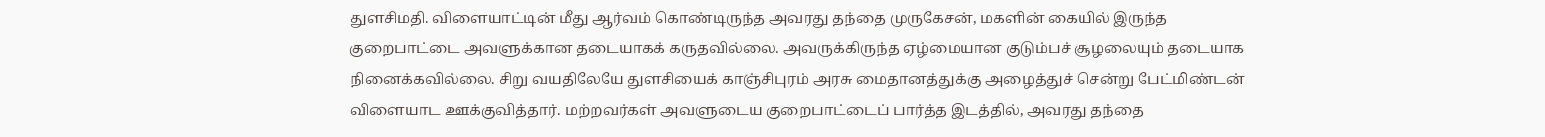துளசிமதி. விளையாட்டின் மீது ஆர்வம் கொண்டிருந்த அவரது தந்தை முருகேசன், மகளின் கையில் இருந்த குறைபாட்டை அவளுக்கான தடையாகக் கருதவில்லை. அவருக்கிருந்த ஏழ்மையான குடும்பச் சூழலையும் தடையாக நினைக்கவில்லை. சிறு வயதிலேயே துளசியைக் காஞ்சிபுரம் அரசு மைதானத்துக்கு அழைத்துச் சென்று பேட்மிண்டன் விளையாட ஊக்குவித்தார். மற்றவர்கள் அவளுடைய குறைபாட்டைப் பார்த்த இடத்தில், அவரது தந்தை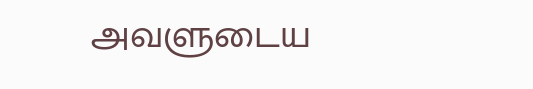அவளுடைய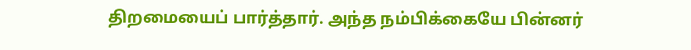திறமையைப் பார்த்தார். அந்த நம்பிக்கையே பின்னர்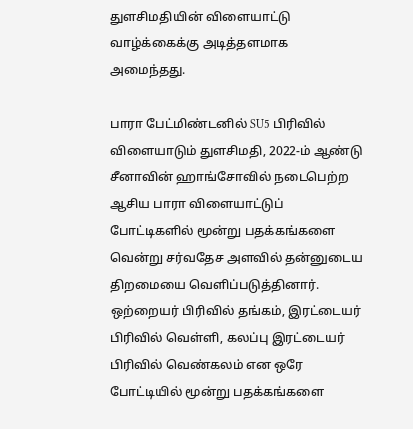துளசிமதியின் விளையாட்டு வாழ்க்கைக்கு அடித்தளமாக அமைந்தது.

பாரா பேட்மிண்டனில் SU5 பிரிவில் விளையாடும் துளசிமதி, 2022-ம் ஆண்டு சீனாவின் ஹாங்சோவில் நடைபெற்ற ஆசிய பாரா விளையாட்டுப் போட்டிகளில் மூன்று பதக்கங்களை வென்று சர்வதேச அளவில் தன்னுடைய திறமையை வெளிப்படுத்தினார். ஒற்றையர் பிரிவில் தங்கம், இரட்டையர் பிரிவில் வெள்ளி, கலப்பு இரட்டையர் பிரிவில் வெண்கலம் என ஒரே போட்டியில் மூன்று பதக்கங்களை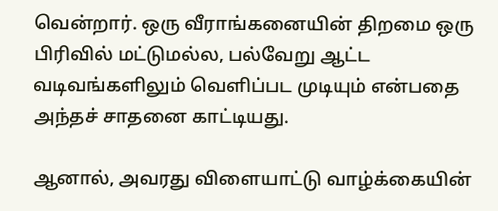வென்றார். ஒரு வீராங்கனையின் திறமை ஒரு பிரிவில் மட்டுமல்ல, பல்வேறு ஆட்ட வடிவங்களிலும் வெளிப்பட முடியும் என்பதை அந்தச் சாதனை காட்டியது.

ஆனால், அவரது விளையாட்டு வாழ்க்கையின்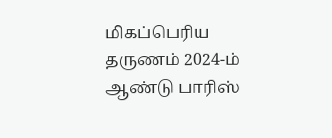மிகப்பெரிய தருணம் 2024-ம் ஆண்டு பாரிஸ்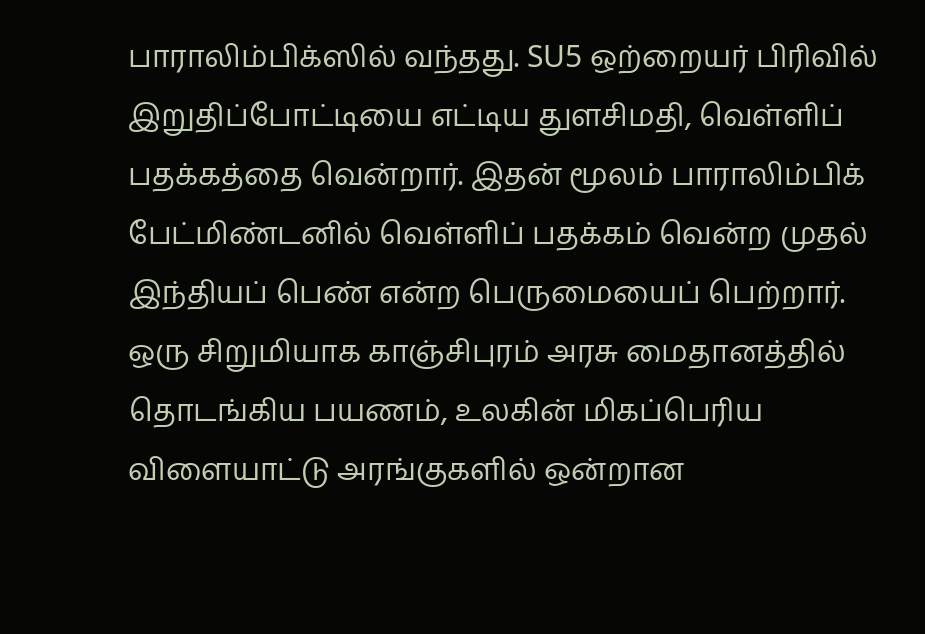பாராலிம்பிக்ஸில் வந்தது. SU5 ஒற்றையர் பிரிவில் இறுதிப்போட்டியை எட்டிய துளசிமதி, வெள்ளிப் பதக்கத்தை வென்றார். இதன் மூலம் பாராலிம்பிக் பேட்மிண்டனில் வெள்ளிப் பதக்கம் வென்ற முதல் இந்தியப் பெண் என்ற பெருமையைப் பெற்றார். ஒரு சிறுமியாக காஞ்சிபுரம் அரசு மைதானத்தில் தொடங்கிய பயணம், உலகின் மிகப்பெரிய விளையாட்டு அரங்குகளில் ஒன்றான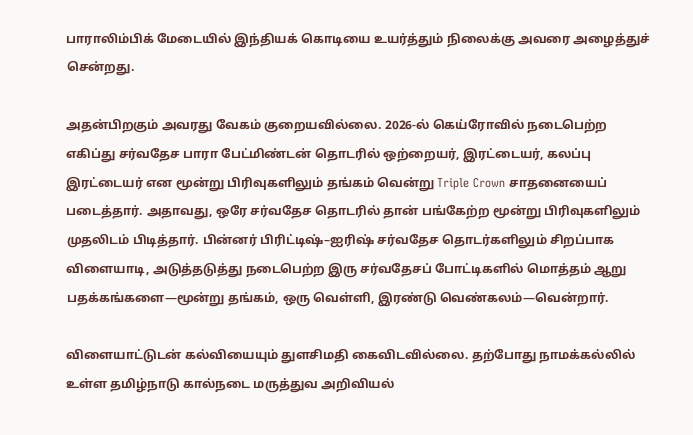பாராலிம்பிக் மேடையில் இந்தியக் கொடியை உயர்த்தும் நிலைக்கு அவரை அழைத்துச் சென்றது.

அதன்பிறகும் அவரது வேகம் குறையவில்லை. 2026-ல் கெய்ரோவில் நடைபெற்ற எகிப்து சர்வதேச பாரா பேட்மிண்டன் தொடரில் ஒற்றையர், இரட்டையர், கலப்பு இரட்டையர் என மூன்று பிரிவுகளிலும் தங்கம் வென்று Triple Crown சாதனையைப் படைத்தார். அதாவது, ஒரே சர்வதேச தொடரில் தான் பங்கேற்ற மூன்று பிரிவுகளிலும் முதலிடம் பிடித்தார். பின்னர் பிரிட்டிஷ்–ஐரிஷ் சர்வதேச தொடர்களிலும் சிறப்பாக விளையாடி, அடுத்தடுத்து நடைபெற்ற இரு சர்வதேசப் போட்டிகளில் மொத்தம் ஆறு பதக்கங்களை—மூன்று தங்கம், ஒரு வெள்ளி, இரண்டு வெண்கலம்—வென்றார்.

விளையாட்டுடன் கல்வியையும் துளசிமதி கைவிடவில்லை. தற்போது நாமக்கல்லில் உள்ள தமிழ்நாடு கால்நடை மருத்துவ அறிவியல்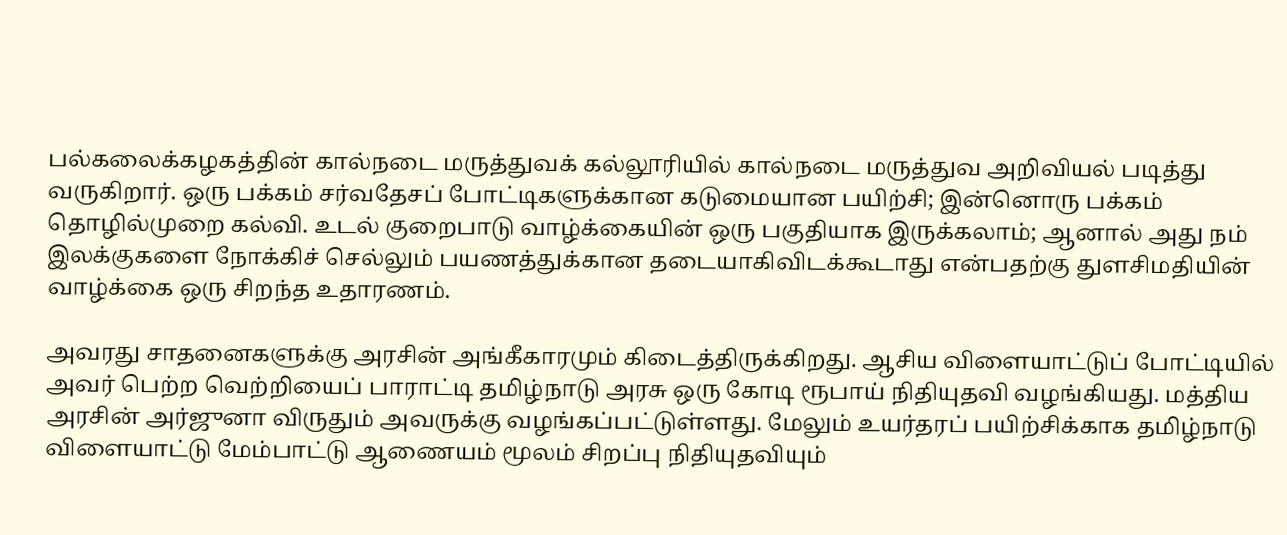பல்கலைக்கழகத்தின் கால்நடை மருத்துவக் கல்லூரியில் கால்நடை மருத்துவ அறிவியல் படித்து வருகிறார். ஒரு பக்கம் சர்வதேசப் போட்டிகளுக்கான கடுமையான பயிற்சி; இன்னொரு பக்கம் தொழில்முறை கல்வி. உடல் குறைபாடு வாழ்க்கையின் ஒரு பகுதியாக இருக்கலாம்; ஆனால் அது நம் இலக்குகளை நோக்கிச் செல்லும் பயணத்துக்கான தடையாகிவிடக்கூடாது என்பதற்கு துளசிமதியின் வாழ்க்கை ஒரு சிறந்த உதாரணம்.

அவரது சாதனைகளுக்கு அரசின் அங்கீகாரமும் கிடைத்திருக்கிறது. ஆசிய விளையாட்டுப் போட்டியில் அவர் பெற்ற வெற்றியைப் பாராட்டி தமிழ்நாடு அரசு ஒரு கோடி ரூபாய் நிதியுதவி வழங்கியது. மத்திய அரசின் அர்ஜுனா விருதும் அவருக்கு வழங்கப்பட்டுள்ளது. மேலும் உயர்தரப் பயிற்சிக்காக தமிழ்நாடு விளையாட்டு மேம்பாட்டு ஆணையம் மூலம் சிறப்பு நிதியுதவியும்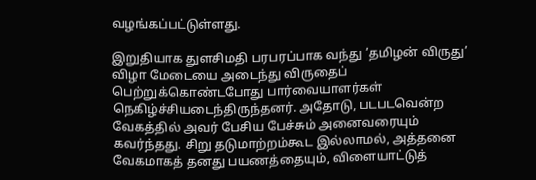வழங்கப்பட்டுள்ளது.

இறுதியாக துளசிமதி பரபரப்பாக வந்து ’தமிழன் விருது’ விழா மேடையை அடைந்து விருதைப் பெற்றுக்கொண்டபோது பார்வையாளர்கள் நெகிழ்ச்சியடைந்திருந்தனர். அதோடு, படபடவென்ற வேகத்தில் அவர் பேசிய பேச்சும் அனைவரையும் கவர்ந்தது. சிறு தடுமாற்றம்கூட இல்லாமல், அத்தனை வேகமாகத் தனது பயணத்தையும், விளையாட்டுத்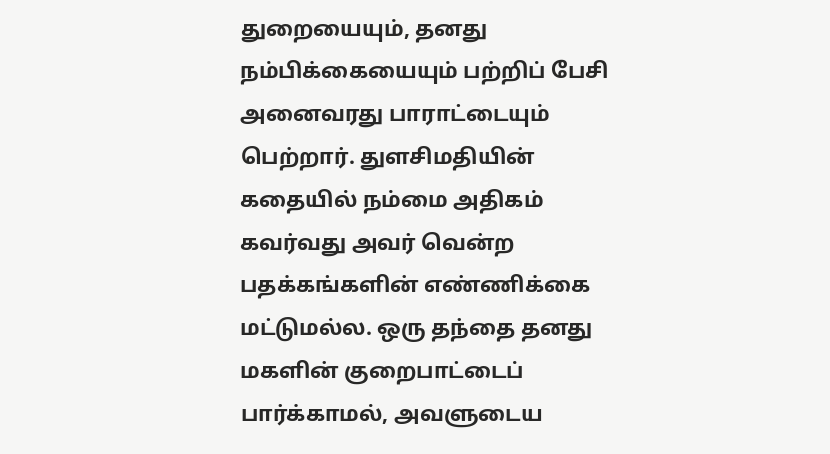துறையையும், தனது நம்பிக்கையையும் பற்றிப் பேசி அனைவரது பாராட்டையும் பெற்றார். துளசிமதியின் கதையில் நம்மை அதிகம் கவர்வது அவர் வென்ற பதக்கங்களின் எண்ணிக்கை மட்டுமல்ல. ஒரு தந்தை தனது மகளின் குறைபாட்டைப் பார்க்காமல், அவளுடைய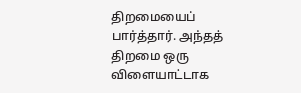திறமையைப் பார்த்தார். அந்தத் திறமை ஒரு விளையாட்டாக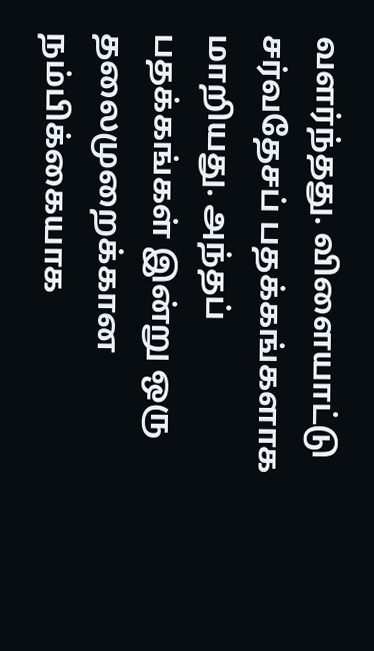வளர்ந்தது. விளையாட்டு சர்வதேசப் பதக்கங்களாக மாறியது. அந்தப் பதக்கங்கள் இன்று ஒரு தலைமுறைக்கான நம்பிக்கையாக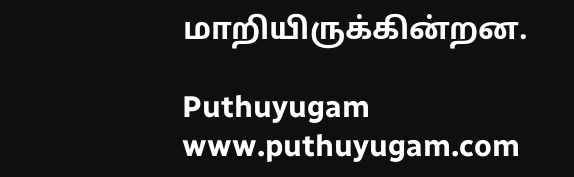மாறியிருக்கின்றன.

Puthuyugam
www.puthuyugam.com